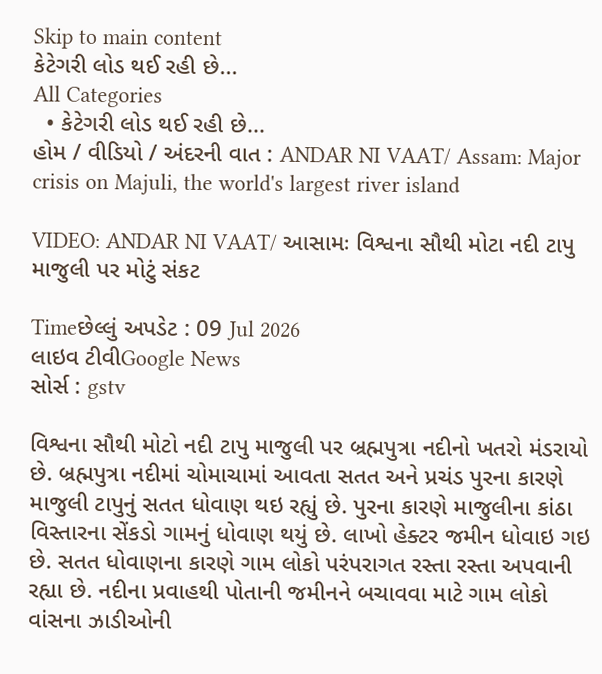Skip to main content
કેટેગરી લોડ થઈ રહી છે...
All Categories
  • કેટેગરી લોડ થઈ રહી છે...
હોમ / વીડિયો / અંદરની વાત : ANDAR NI VAAT/ Assam: Major crisis on Majuli, the world's largest river island

VIDEO: ANDAR NI VAAT/ આસામઃ વિશ્વના સૌથી મોટા નદી ટાપુ માજુલી પર મોટું સંકટ

Timeછેલ્લું અપડેટ : 09 Jul 2026
લાઇવ ટીવીGoogle News
સોર્સ : gstv

વિશ્વના સૌથી મોટો નદી ટાપુ માજુલી પર બ્રહ્મપુત્રા નદીનો ખતરો મંડરાયો છે. બ્રહ્મપુત્રા નદીમાં ચોમાચામાં આવતા સતત અને પ્રચંડ પુરના કારણે માજુલી ટાપુનું સતત ધોવાણ થઇ રહ્યું છે. પુરના કારણે માજુલીના કાંઠા વિસ્તારના સેંકડો ગામનું ધોવાણ થયું છે. લાખો હેક્ટર જમીન ધોવાઇ ગઇ છે. સતત ધોવાણના કારણે ગામ લોકો પરંપરાગત રસ્તા રસ્તા અપવાની રહ્યા છે. નદીના પ્રવાહથી પોતાની જમીનને બચાવવા માટે ગામ લોકો વાંસના ઝાડીઓની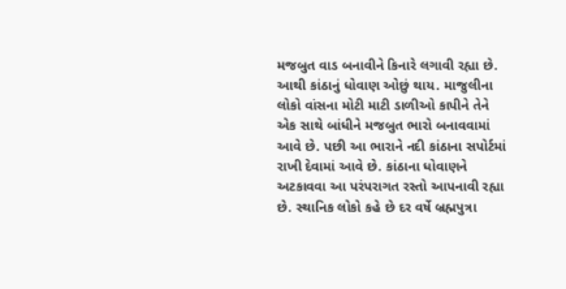મજબુત વાડ બનાવીને કિનારે લગાવી રહ્યા છે. આથી કાંઠાનું ધોવાણ ઓછું થાય. માજુલીના લોકો વાંસના મોટી માટી ડાળીઓ કાપીને તેને એક સાથે બાંધીને મજબુત ભારો બનાવવામાં આવે છે. પછી આ ભારાને નદી કાંઠાના સપોર્ટમાં રાખી દેવામાં આવે છે. કાંઠાના ધોવાણને અટકાવવા આ પરંપરાગત રસ્તો આપનાવી રહ્યા છે. સ્થાનિક લોકો કહે છે દર વર્ષે બ્રહ્મપુત્રા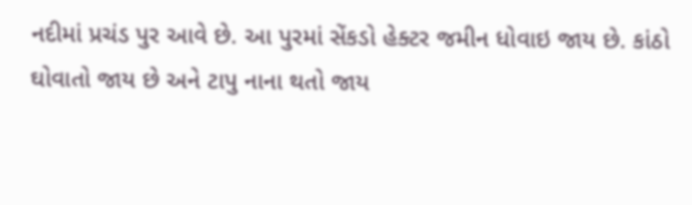નદીમાં પ્રચંડ પુર આવે છે. આ પુરમાં સેંકડો હેક્ટર જમીન ધોવાઇ જાય છે. કાંઠો ઘોવાતો જાય છે અને ટાપુ નાના થતો જાય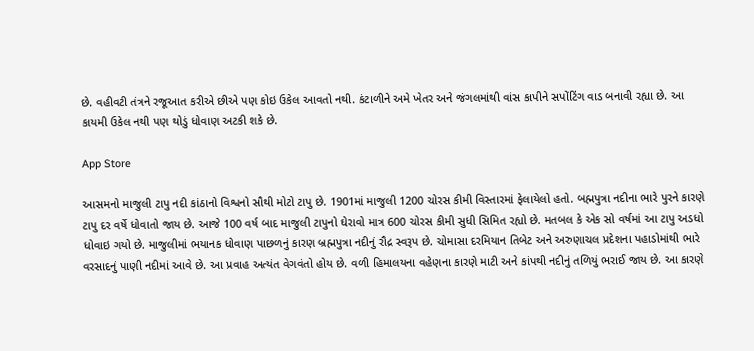છે. વહીવટી તંત્રને રજૂઆત કરીએ છીએ પણ કોઇ ઉકેલ આવતો નથી. કંટાળીને અમે ખેતર અને જંગલમાંથી વાંસ કાપીને સપોંટિંગ વાડ બનાવી રહ્યા છે. આ કાયમી ઉકેલ નથી પણ થોડું ધોવાણ અટકી શકે છે.

App Store

આસમનો માજુલી ટાપુ નદી કાંઠાનો વિશ્વનો સૌથી મોટો ટાપુ છે. 1901માં માજુલી 1200 ચોરસ કીમી વિસ્તારમાં ફેલાયેલો હતો. બહ્મપુત્રા નદીના ભારે પુરને કારણે ટાપુ દર વર્ષે ધોવાતો જાય છે. આજે 100 વર્ષ બાદ માજુલી ટાપુનો ઘેરાવો માત્ર 600 ચોરસ કીમી સુધી સિમિત રહ્યો છે. મતબલ કે એક સો વર્ષમાં આ ટાપુ અડધો ધોવાઇ ગયો છે. માજુલીમાં ભયાનક ધોવાણ પાછળનું કારણ બ્રહ્મપુત્રા નદીનું રૌદ્ર સ્વરૂપ છે. ચોમાસા દરમિયાન તિબેટ અને અરુણાચલ પ્રદેશના પહાડોમાંથી ભારે વરસાદનું પાણી નદીમાં આવે છે. આ પ્રવાહ અત્યંત વેગવંતો હોય છે. વળી હિમાલયના વહેણના કારણે માટી અને કાંપથી નદીનું તળિયું ભરાઈ જાય છે. આ કારણે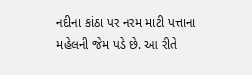નદીના કાંઠા પર નરમ માટી પત્તાના મહેલની જેમ પડે છે. આ રીતે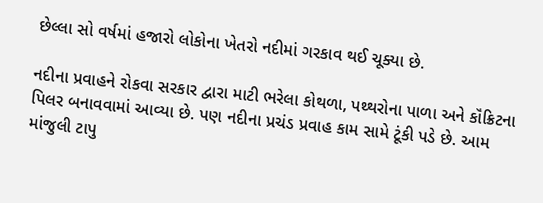છેલ્લા સો વર્ષમાં હજારો લોકોના ખેતરો નદીમાં ગરકાવ થઈ ચૂક્યા છે.

નદીના પ્રવાહને રોકવા સરકાર દ્વારા માટી ભરેલા કોથળા, પથ્થરોના પાળા અને કૉંક્રિટના પિલર બનાવવામાં આવ્યા છે. પણ નદીના પ્રચંડ પ્રવાહ કામ સામે ટૂંકી પડે છે. આમ માંજુલી ટાપુ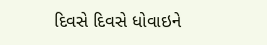દિવસે દિવસે ધોવાઇને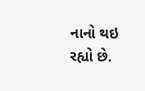નાનો થઇ રહ્યો છે.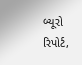બ્યૂરો રિપોર્ટ,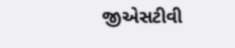જીએસટીવી